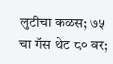लुटीचा कळस; ७५ चा गॅस थेट ८० वर;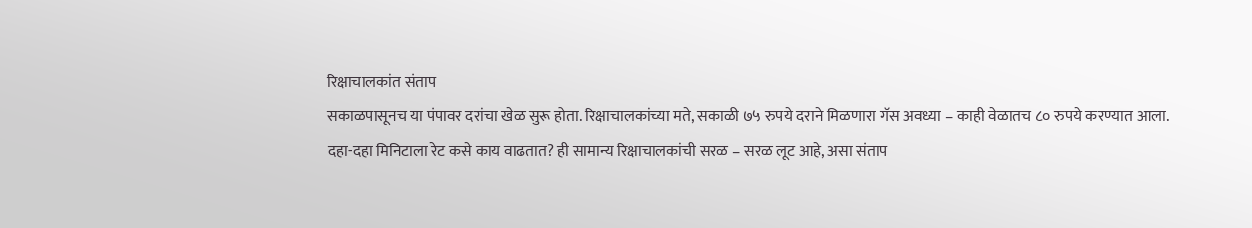रिक्षाचालकांत संताप
सकाळपासूनच या पंपावर दरांचा खेळ सुरू होता. रिक्षाचालकांच्या मते, सकाळी ७५ रुपये दराने मिळणारा गॅस अवध्या – काही वेळातच ८० रुपये करण्यात आला. दहा-दहा मिनिटाला रेट कसे काय वाढतात? ही सामान्य रिक्षाचालकांची सरळ – सरळ लूट आहे, असा संताप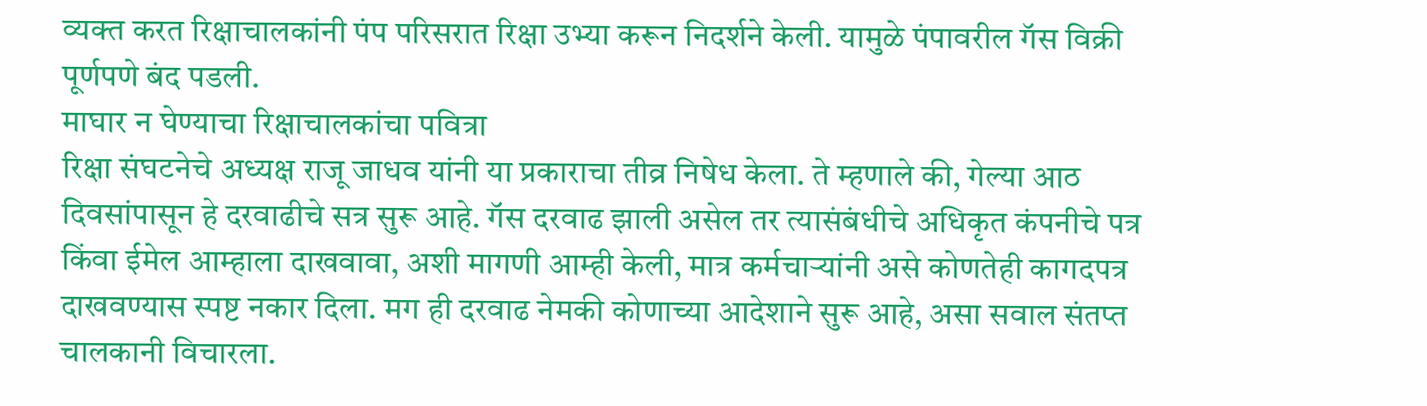व्यक्त करत रिक्षाचालकांनी पंप परिसरात रिक्षा उभ्या करून निदर्शने केली. यामुळे पंपावरील गॅस विक्री पूर्णपणे बंद पडली.
माघार न घेण्याचा रिक्षाचालकांचा पवित्रा
रिक्षा संघटनेचे अध्यक्ष राजू जाधव यांनी या प्रकाराचा तीव्र निषेध केला. ते म्हणाले की, गेल्या आठ दिवसांपासून हे दरवाढीचे सत्र सुरू आहे. गॅस दरवाढ झाली असेल तर त्यासंबंधीचे अधिकृत कंपनीचे पत्र किंवा ईमेल आम्हाला दाखवावा, अशी मागणी आम्ही केली, मात्र कर्मचाऱ्यांनी असे कोणतेही कागदपत्र दाखवण्यास स्पष्ट नकार दिला. मग ही दरवाढ नेमकी कोणाच्या आदेशाने सुरू आहे, असा सवाल संतप्त चालकानी विचारला.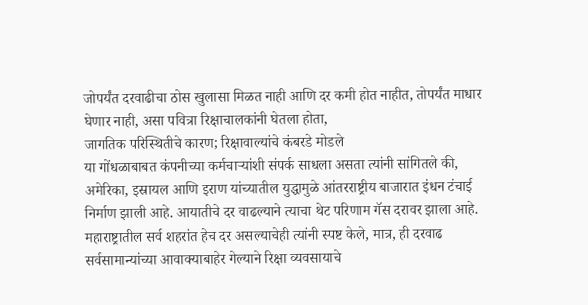जोपर्यंत दरवाढीचा ठोस खुलासा मिळत नाही आणि दर कमी होत नाहीत, तोपर्यंत माधार घेणार नाही, असा पवित्रा रिक्षाचालकांनी घेतला होता,
जागतिक परिस्थितीचे कारण; रिक्षावाल्यांचे कंबरडे मोडले
या गोंधळाबाबत कंपनीच्या कर्मचाऱ्यांशी संपर्क साधला असता त्यांनी सांगितले की, अमेरिका, इस्रायल आणि इराण यांच्यातील युद्धामुळे आंतरराष्ट्रीय बाजारात इंधन टंचाई निर्माण झाली आहे. आयातीचे दर वाढल्याने त्याचा थेट परिणाम गॅस दरावर झाला आहे. महाराष्ट्रातील सर्व शहरांत हेच दर असल्याचेही त्यांनी स्पष्ट केले, मात्र, ही दरवाढ सर्वसामान्यांच्या आवाक्याबाहेर गेल्याने रिक्षा व्यवसायाचे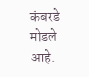कंबरडे मोडले आहे.